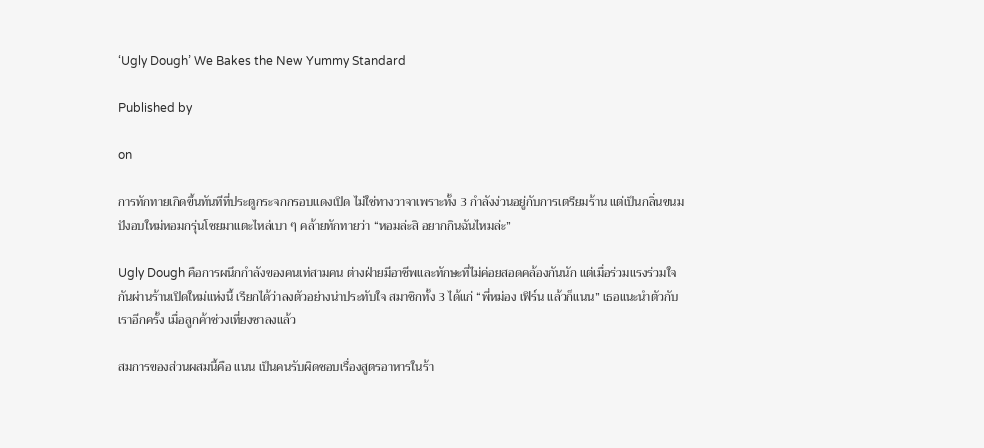‘Ugly Dough’ We Bakes the New Yummy Standard

Published by

on

การทักทายเกิดขึ้นทันทีที่ประตูกระจกกรอบแดงเปิด ไม่ใช่ทางวาจาเพราะทั้ง 3 กำลังง่วนอยู่กับการเตรียมร้าน แต่เป็นกลิ่นขนมปังอบใหม่หอมกรุ่นโชยมาแตะไหล่เบา ๆ คล้ายทักทายว่า “หอมล่ะสิ อยากกินฉันไหมล่ะ”

Ugly Dough คือการผนึกกำลังของคนเท่สามคน ต่างฝ่ายมีอาชีพและทักษะที่ไม่ค่อยสอดคล้องกันนัก แต่เมื่อร่วมแรงร่วมใจกันผ่านร้านเปิดใหม่แห่งนี้ เรียกได้ว่าลงตัวอย่างน่าประทับใจ สมาชิกทั้ง 3 ได้แก่ “พี่หม่อง เฟิร์น แล้วก็แนน” เธอแนะนำตัวกับเราอีกครั้ง เมื่อลูกค้าช่วงเที่ยงซาลงแล้ว

สมการของส่วนผสมนี้คือ แนน เป็นคนรับผิดชอบเรื่องสูตรอาหารในร้า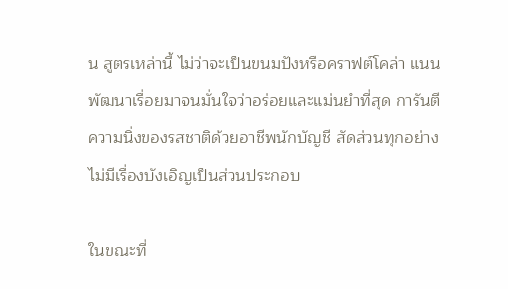น สูตรเหล่านี้ ไม่ว่าจะเป็นขนมปังหรือคราฟต์โคล่า แนนพัฒนาเรื่อยมาจนมั่นใจว่าอร่อยและแม่นยำที่สุด การันตีความนิ่งของรสชาติด้วยอาชีพนักบัญชี สัดส่วนทุกอย่างไม่มีเรื่องบังเอิญเป็นส่วนประกอบ

ในขณะที่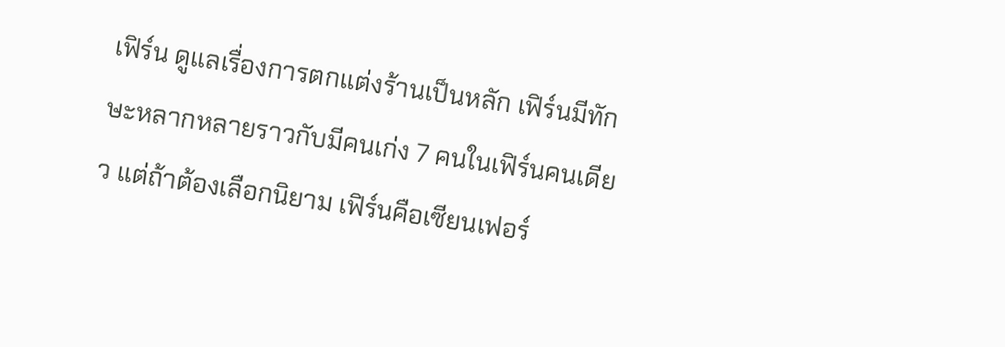เฟิร์น ดูแลเรื่องการตกแต่งร้านเป็นหลัก เฟิร์นมีทักษะหลากหลายราวกับมีคนเก่ง 7 คนในเฟิร์นคนเดียว แต่ถ้าต้องเลือกนิยาม เฟิร์นคือเซียนเฟอร์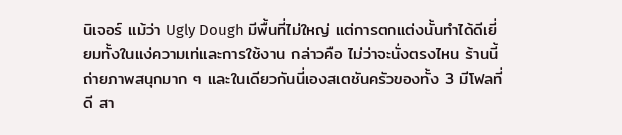นิเจอร์ แม้ว่า Ugly Dough มีพื้นที่ไม่ใหญ่ แต่การตกแต่งนั้นทำได้ดีเยี่ยมทั้งในแง่ความเท่และการใช้งาน กล่าวคือ ไม่ว่าจะนั่งตรงไหน ร้านนี้ถ่ายภาพสนุกมาก ๆ และในเดียวกันนี่เองสเตชันครัวของทั้ง 3 มีโฟลที่ดี สา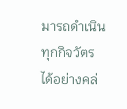มารถดำเนินทุกกิจวัตรได้อย่างคล่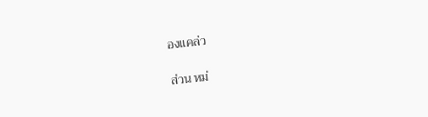องแคล่ว

ส่วน หม่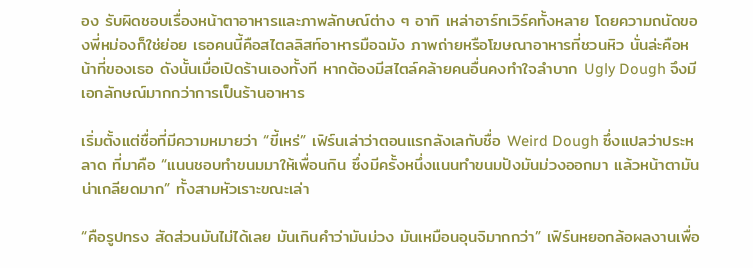อง รับผิดชอบเรื่องหน้าตาอาหารและภาพลักษณ์ต่าง ๆ อาทิ เหล่าอาร์ทเวิร์คทั้งหลาย โดยความถนัดของพี่หม่องก็ใช่ย่อย เธอคนนี้คือสไตลลิสท์อาหารมือฉมัง ภาพถ่ายหรือโฆษณาอาหารที่ชวนหิว นั่นล่ะคือหน้าที่ของเธอ ดังนั้นเมื่อเปิดร้านเองทั้งที หากต้องมีสไตล์คล้ายคนอื่นคงทำใจลำบาก Ugly Dough จึงมีเอกลักษณ์มากกว่าการเป็นร้านอาหาร

เริ่มตั้งแต่ชื่อที่มีความหมายว่า “ขี้เหร่” เฟิร์นเล่าว่าตอนแรกลังเลกับชื่อ Weird Dough ซึ่งแปลว่าประหลาด ที่มาคือ “แนนชอบทำขนมมาให้เพื่อนกิน ซึ่งมีครั้งหนึ่งแนนทำขนมปังมันม่วงออกมา แล้วหน้าตามันน่าเกลียดมาก” ทั้งสามหัวเราะขณะเล่า

“คือรูปทรง สัดส่วนมันไม่ได้เลย มันเกินคำว่ามันม่วง มันเหมือนอุนจิมากกว่า” เฟิร์นหยอกล้อผลงานเพื่อ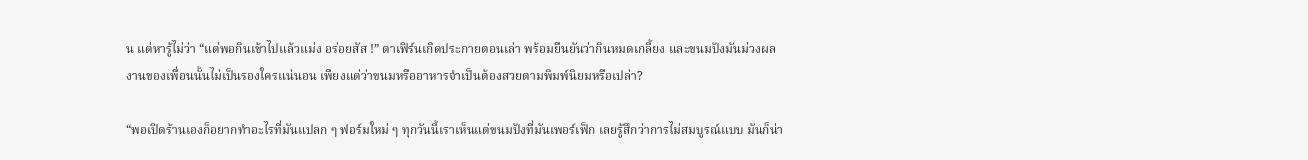น แต่หารู้ไม่ว่า “แต่พอกินเข้าไปแล้วแม่ง อร่อยสัส !” ตาเฟิร์นเกิดประกายตอนเล่า พร้อมยืนยันว่ากินหมดเกลี้ยง และขนมปังมันม่วงผลงานของเพื่อนนั้นไม่เป็นรองใครแน่นอน เพียงแต่ว่าขนมหรืออาหารจำเป็นต้องสวยตามพิมพ์นิยมหรือเปล่า?

“พอเปิดร้านเองก็อยากทำอะไรที่มันแปลก ๆ ฟอร์มใหม่ ๆ ทุกวันนี้เราเห็นแต่ขนมปังที่มันเพอร์เฟ็ก เลยรู้สึกว่าการไม่สมบูรณ์แบบ มันก็น่า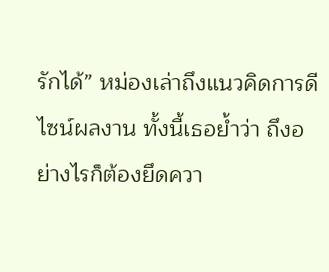รักได้” หม่องเล่าถึงแนวคิดการดีไซน์ผลงาน ทั้งนี้เธอย้ำว่า ถึงอย่างไรก็ต้องยึดควา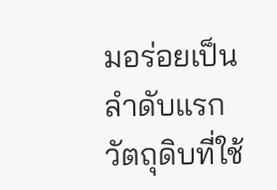มอร่อยเป็นลำดับแรก วัตถุดิบที่ใช้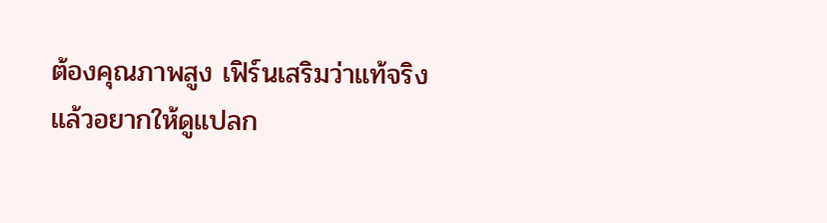ต้องคุณภาพสูง เฟิร์นเสริมว่าแท้จริงแล้วอยากให้ดูแปลก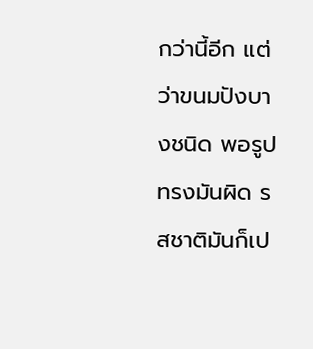กว่านี้อีก แต่ว่าขนมปังบางชนิด พอรูปทรงมันผิด รสชาติมันก็เป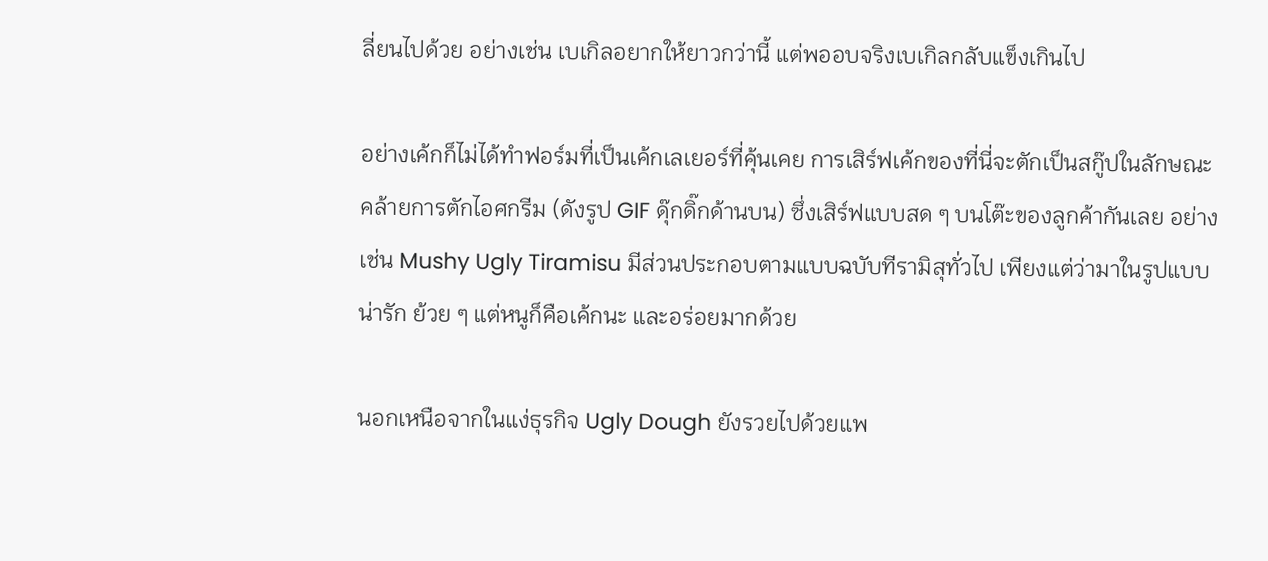ลี่ยนไปด้วย อย่างเช่น เบเกิลอยากให้ยาวกว่านี้ แต่พออบจริงเบเกิลกลับแข็งเกินไป

อย่างเค้กก็ไม่ได้ทำฟอร์มที่เป็นเค้กเลเยอร์ที่คุ้นเคย การเสิร์ฟเค้กของที่นี่จะตักเป็นสกู๊ปในลักษณะคล้ายการตักไอศกรีม (ดังรูป GIF ดุ๊กดิ๊กด้านบน) ซึ่งเสิร์ฟแบบสด ๆ บนโต๊ะของลูกค้ากันเลย อย่างเช่น Mushy Ugly Tiramisu มีส่วนประกอบตามแบบฉบับทีรามิสุทั่วไป เพียงแต่ว่ามาในรูปแบบน่ารัก ย้วย ๆ แต่หนูก็คือเค้กนะ และอร่อยมากด้วย

นอกเหนือจากในแง่ธุรกิจ Ugly Dough ยังรวยไปด้วยแพ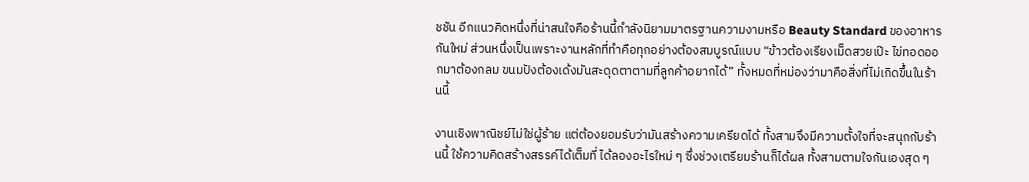ชชัน อีกแนวคิดหนึ่งที่น่าสนใจคือร้านนี้กำลังนิยามมาตรฐานความงามหรือ Beauty Standard ของอาหารกันใหม่ ส่วนหนึ่งเป็นเพราะงานหลักที่ทำคือทุกอย่างต้องสมบูรณ์แบบ “ข้าวต้องเรียงเม็ดสวยเป๊ะ ไข่ทอดออกมาต้องกลม ขนมปังต้องเด้งมันสะดุดตาตามที่ลูกค้าอยากได้” ทั้งหมดที่หม่องว่ามาคือสิ่งที่ไม่เกิดขึ้นในร้านนี้

งานเชิงพาณิชย์ไม่ใช่ผู้ร้าย แต่ต้องยอมรับว่ามันสร้างความเครียดได้ ทั้งสามจึงมีความตั้งใจที่จะสนุกกับร้านนี้ ใช้ความคิดสร้างสรรค์ได้เต็มที่ ได้ลองอะไรใหม่ ๆ ซึ่งช่วงเตรียมร้านก็ได้ผล ทั้งสามตามใจกันเองสุด ๆ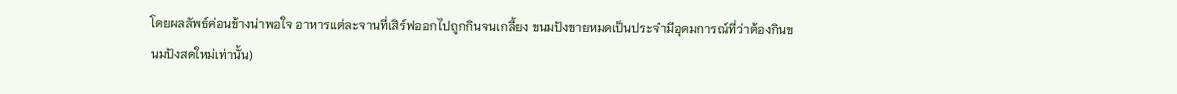โดยผลลัพธ์ค่อนข้างน่าพอใจ อาหารแต่ละจานที่เสิร์ฟออกไปถูกกินจนเกลี้ยง ขนมปังขายหมดเป็นประจำมีอุดมการณ์ที่ว่าต้องกินขนมปังสดใหม่เท่านั้น)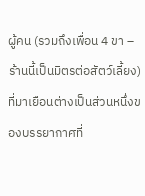ผู้คน (รวมถึงเพื่อน 4 ขา – ร้านนี้เป็นมิตรต่อสัตว์เลี้ยง) ที่มาเยือนต่างเป็นส่วนหนึ่งของบรรยากาศที่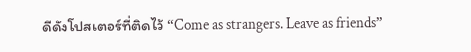ดีดังโปสเตอร์ที่ติดไว้ “Come as strangers. Leave as friends”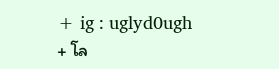+ ig : uglyd0ugh
+ โล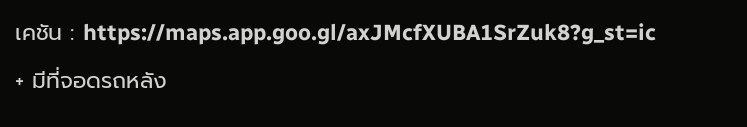เคชัน : https://maps.app.goo.gl/axJMcfXUBA1SrZuk8?g_st=ic
+ มีที่จอดรถหลัง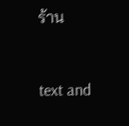ร้าน


text and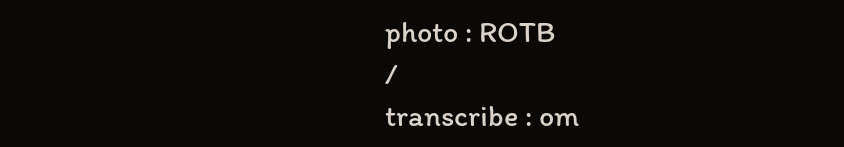photo : ROTB
/
transcribe : om